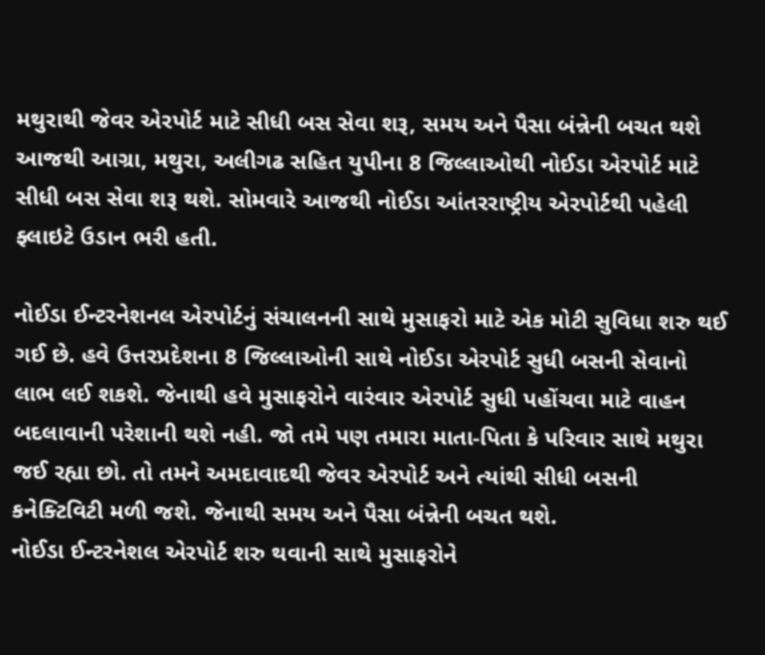મથુરાથી જેવર એરપોર્ટ માટે સીધી બસ સેવા શરૂ, સમય અને પૈસા બંન્નેની બચત થશે
આજથી આગ્રા, મથુરા, અલીગઢ સહિત યુપીના 8 જિલ્લાઓથી નોઈડા એરપોર્ટ માટે સીધી બસ સેવા શરૂ થશે. સોમવારે આજથી નોઈડા આંતરરાષ્ટ્રીય એરપોર્ટથી પહેલી ફ્લાઇટે ઉડાન ભરી હતી.

નોઈડા ઈન્ટરનેશનલ એરપોર્ટનું સંચાલનની સાથે મુસાફરો માટે એક મોટી સુવિધા શરુ થઈ ગઈ છે. હવે ઉત્તરપ્રદેશના 8 જિલ્લાઓની સાથે નોઈડા એરપોર્ટ સુધી બસની સેવાનો લાભ લઈ શકશે. જેનાથી હવે મુસાફરોને વારંવાર એરપોર્ટ સુધી પહોંચવા માટે વાહન બદલાવાની પરેશાની થશે નહી. જો તમે પણ તમારા માતા-પિતા કે પરિવાર સાથે મથુરા જઈ રહ્યા છો. તો તમને અમદાવાદથી જેવર એરપોર્ટ અને ત્યાંથી સીધી બસની કનેક્ટિવિટી મળી જશે. જેનાથી સમય અને પૈસા બંન્નેની બચત થશે.
નોઈડા ઈન્ટરનેશલ એરપોર્ટ શરુ થવાની સાથે મુસાફરોને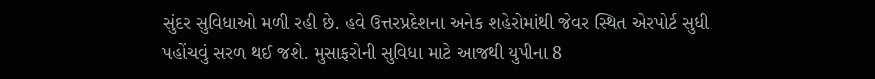સુંદર સુવિધાઓ મળી રહી છે. હવે ઉત્તરપ્રદેશના અનેક શહેરોમાંથી જેવર સ્થિત એરપોર્ટ સુધી પહોંચવું સરળ થઈ જશે. મુસાફરોની સુવિધા માટે આજથી યુપીના 8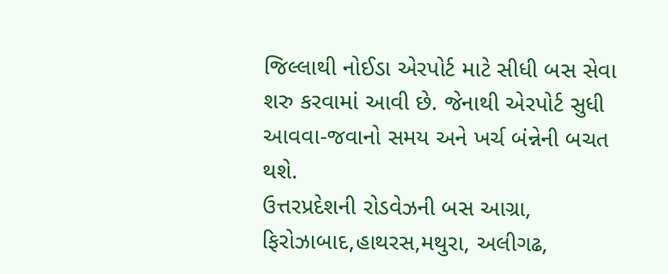જિલ્લાથી નોઈડા એરપોર્ટ માટે સીધી બસ સેવા શરુ કરવામાં આવી છે. જેનાથી એરપોર્ટ સુધી આવવા-જવાનો સમય અને ખર્ચ બંન્નેની બચત થશે.
ઉત્તરપ્રદેશની રોડવેઝની બસ આગ્રા, ફિરોઝાબાદ,હાથરસ,મથુરા, અલીગઢ,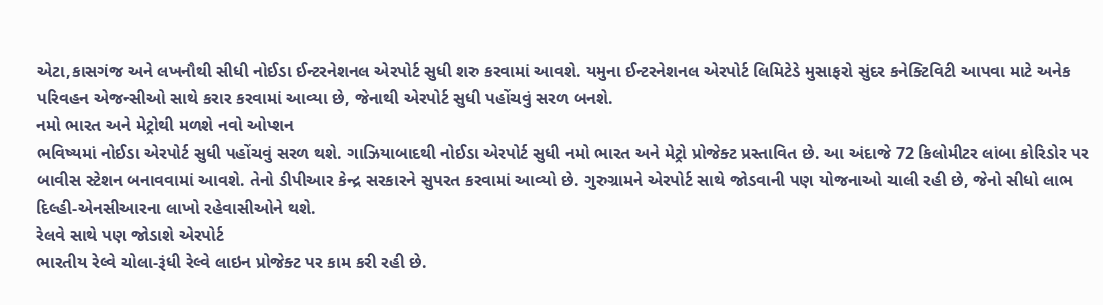એટા,કાસગંજ અને લખનૌથી સીધી નોઈડા ઈન્ટરનેશનલ એરપોર્ટ સુધી શરુ કરવામાં આવશે. યમુના ઈન્ટરનેશનલ એરપોર્ટ લિમિટેડે મુસાફરો સુંદર કનેક્ટિવિટી આપવા માટે અનેક પરિવહન એજન્સીઓ સાથે કરાર કરવામાં આવ્યા છે, જેનાથી એરપોર્ટ સુધી પહોંચવું સરળ બનશે.
નમો ભારત અને મેટ્રોથી મળશે નવો ઓપ્શન
ભવિષ્યમાં નોઈડા એરપોર્ટ સુધી પહોંચવું સરળ થશે. ગાઝિયાબાદથી નોઈડા એરપોર્ટ સુધી નમો ભારત અને મેટ્રો પ્રોજેક્ટ પ્રસ્તાવિત છે. આ અંદાજે 72 કિલોમીટર લાંબા કોરિડોર પર બાવીસ સ્ટેશન બનાવવામાં આવશે. તેનો ડીપીઆર કેન્દ્ર સરકારને સુપરત કરવામાં આવ્યો છે. ગુરુગ્રામને એરપોર્ટ સાથે જોડવાની પણ યોજનાઓ ચાલી રહી છે, જેનો સીધો લાભ દિલ્હી-એનસીઆરના લાખો રહેવાસીઓને થશે.
રેલવે સાથે પણ જોડાશે એરપોર્ટ
ભારતીય રેલ્વે ચોલા-રૂંધી રેલ્વે લાઇન પ્રોજેક્ટ પર કામ કરી રહી છે.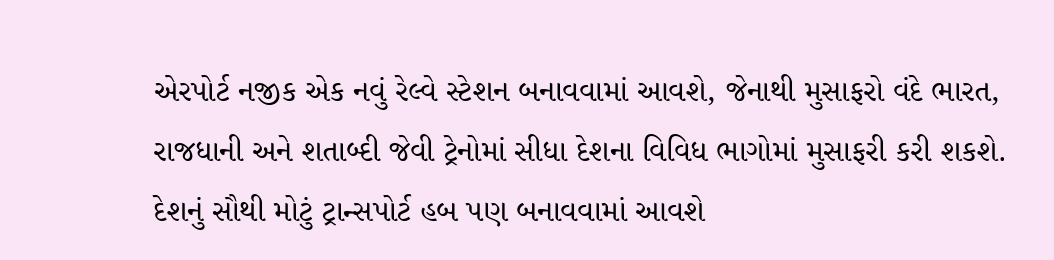એરપોર્ટ નજીક એક નવું રેલ્વે સ્ટેશન બનાવવામાં આવશે, જેનાથી મુસાફરો વંદે ભારત, રાજધાની અને શતાબ્દી જેવી ટ્રેનોમાં સીધા દેશના વિવિધ ભાગોમાં મુસાફરી કરી શકશે.
દેશનું સૌથી મોટું ટ્રાન્સપોર્ટ હબ પણ બનાવવામાં આવશે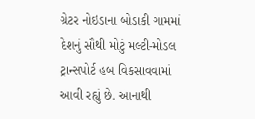ગ્રેટર નોઇડાના બોડાકી ગામમાં દેશનું સૌથી મોટું મલ્ટી-મોડલ ટ્રાન્સપોર્ટ હબ વિકસાવવામાં આવી રહ્યું છે. આનાથી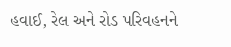હવાઈ, રેલ અને રોડ પરિવહનને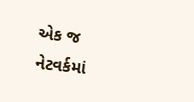એક જ નેટવર્કમાં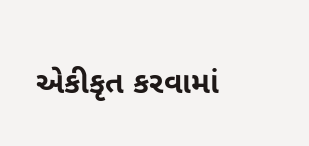એકીકૃત કરવામાં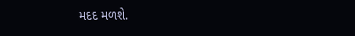મદદ મળશે.